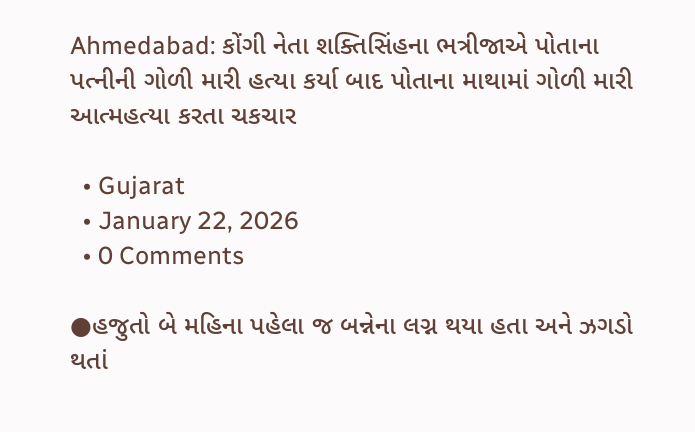Ahmedabad: કોંગી નેતા શક્તિસિંહના ભત્રીજાએ પોતાના પત્નીની ગોળી મારી હત્યા કર્યા બાદ પોતાના માથામાં ગોળી મારી આત્મહત્યા કરતા ચકચાર

  • Gujarat
  • January 22, 2026
  • 0 Comments

●હજુતો બે મહિના પહેલા જ બન્નેના લગ્ન થયા હતા અને ઝગડો થતાં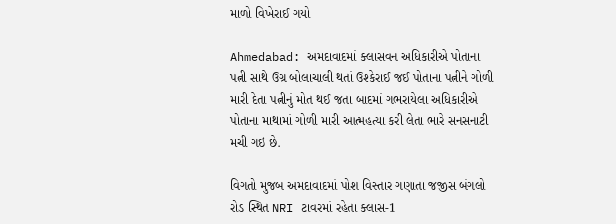માળો વિખેરાઈ ગયો

Ahmedabad: અમદાવાદમાં ક્લાસવન અધિકારીએ પોતાના પત્ની સાથે ઉગ્ર બોલાચાલી થતાં ઉશ્કેરાઈ જઈ પોતાના પત્નીને ગોળી મારી દેતા પત્નીનું મોત થઈ જતા બાદમાં ગભરાયેલા અધિકારીએ પોતાના માથામાં ગોળી મારી આત્મહત્યા કરી લેતા ભારે સનસનાટી મચી ગઇ છે.

વિગતો મુજબ અમદાવાદમાં પોશ વિસ્તાર ગણાતા જજીસ બંગલો રોડ સ્થિત NRI ટાવરમાં રહેતા ક્લાસ-1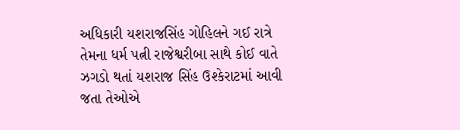અધિકારી યશરાજસિંહ ગોહિલને ગઈ રાત્રે તેમના ધર્મ પત્ની રાજેશ્વરીબા સાથે કોઈ વાતે ઝગડો થતાં યશરાજ સિંહ ઉશ્કેરાટમાં આવી જતા તેઓએ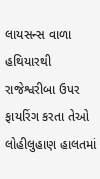લાયસન્સ વાળા હથિયારથી રાજેશ્વરીબા ઉપર ફાયરિંગ કરતા તેઓ લોહીલુહાણ હાલતમાં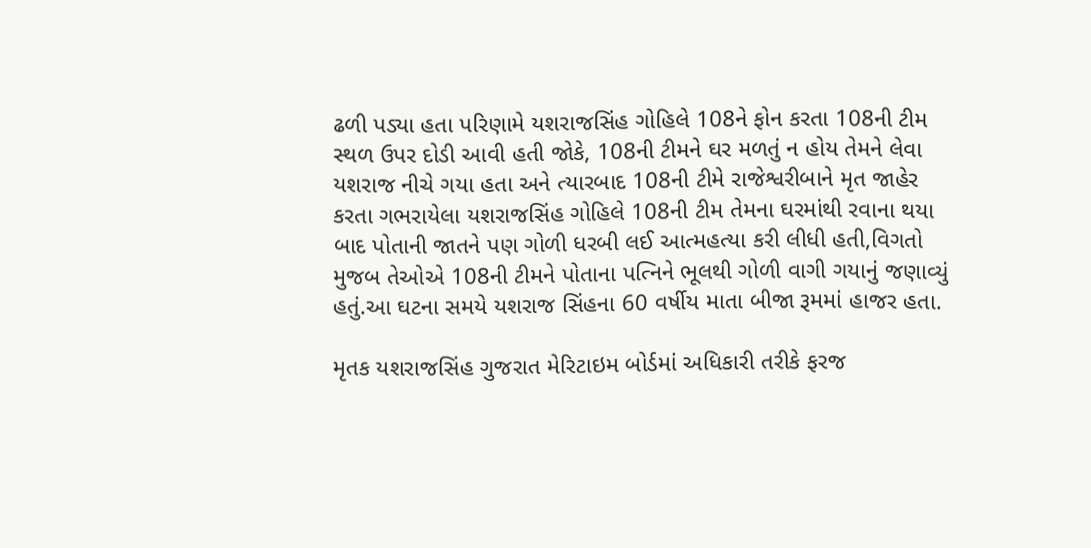ઢળી પડ્યા હતા પરિણામે યશરાજસિંહ ગોહિલે 108ને ફોન કરતા 108ની ટીમ સ્થળ ઉપર દોડી આવી હતી જોકે, 108ની ટીમને ઘર મળતું ન હોય તેમને લેવા યશરાજ નીચે ગયા હતા અને ત્યારબાદ 108ની ટીમે રાજેશ્વરીબાને મૃત જાહેર કરતા ગભરાયેલા યશરાજસિંહ ગોહિલે 108ની ટીમ તેમના ઘરમાંથી રવાના થયા બાદ પોતાની જાતને પણ ગોળી ધરબી લઈ આત્મહત્યા કરી લીધી હતી,વિગતો મુજબ તેઓએ 108ની ટીમને પોતાના પત્નિને ભૂલથી ગોળી વાગી ગયાનું જણાવ્યું હતું.આ ઘટના સમયે યશરાજ સિંહના 60 વર્ષીય માતા બીજા રૂમમાં હાજર હતા.

મૃતક યશરાજસિંહ ગુજરાત મેરિટાઇમ બોર્ડમાં અધિકારી તરીકે ફરજ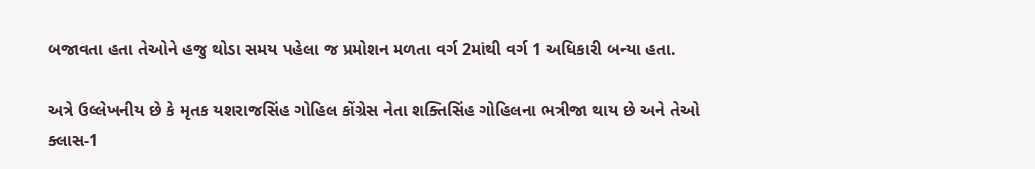બજાવતા હતા તેઓને હજુ થોડા સમય પહેલા જ પ્રમોશન મળતા વર્ગ 2માંથી વર્ગ 1 અધિકારી બન્યા હતા.

અત્રે ઉલ્લેખનીય છે કે મૃતક યશરાજસિંહ ગોહિલ કોંગ્રેસ નેતા શક્તિસિંહ ગોહિલના ભત્રીજા થાય છે અને તેઓ ક્લાસ-1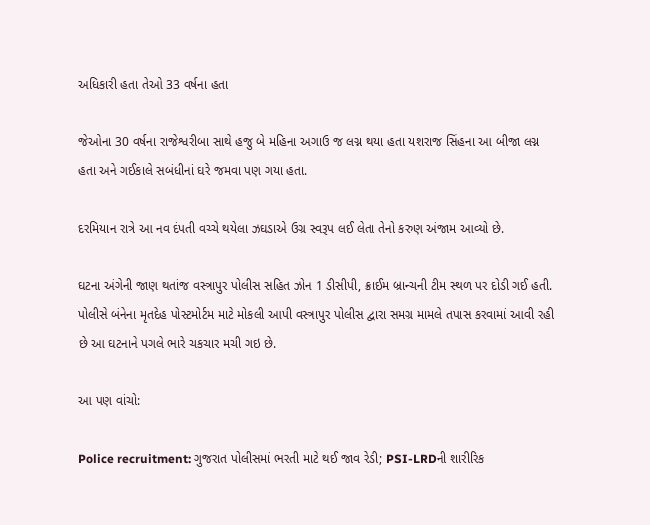અધિકારી હતા તેઓ 33 વર્ષના હતા

જેઓના 30 વર્ષના રાજેશ્વરીબા સાથે હજુ બે મહિના અગાઉ જ લગ્ન થયા હતા યશરાજ સિંહના આ બીજા લગ્ન હતા અને ગઈકાલે સબંધીનાં ઘરે જમવા પણ ગયા હતા.

દરમિયાન રાત્રે આ નવ દંપતી વચ્ચે થયેલા ઝઘડાએ ઉગ્ર સ્વરૂપ લઈ લેતા તેનો કરુણ અંજામ આવ્યો છે.

ઘટના અંગેની જાણ થતાંજ વસ્ત્રાપુર પોલીસ સહિત ઝોન 1 ડીસીપી, ક્રાઈમ બ્રાન્ચની ટીમ સ્થળ પર દોડી ગઈ હતી. પોલીસે બંનેના મૃતદેહ પોસ્ટમોર્ટમ માટે મોકલી આપી વસ્ત્રાપુર પોલીસ દ્વારા સમગ્ર મામલે તપાસ કરવામાં આવી રહી છે આ ઘટનાને પગલે ભારે ચકચાર મચી ગઇ છે.

આ પણ વાંચો:

Police recruitment: ગુજરાત પોલીસમાં ભરતી માટે થઈ જાવ રેડી; PSI-LRDની શારીરિક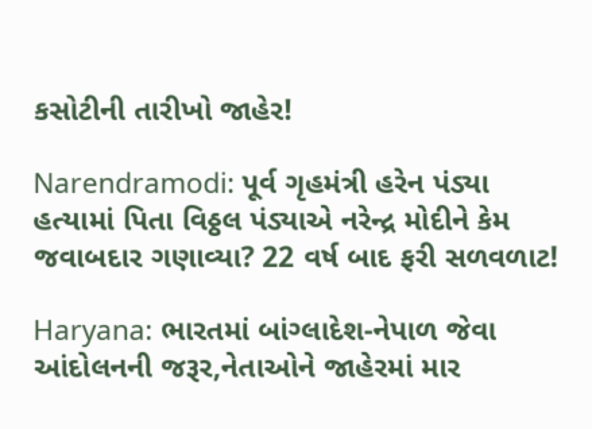કસોટીની તારીખો જાહેર!

Narendramodi: પૂર્વ ગૃહમંત્રી હરેન પંડ્યા હત્યામાં પિતા વિઠ્ઠલ પંડ્યાએ નરેન્દ્ર મોદીને કેમ જવાબદાર ગણાવ્યા? 22 વર્ષ બાદ ફરી સળવળાટ!

Haryana: ભારતમાં બાંગ્લાદેશ-નેપાળ જેવા આંદોલનની જરૂર,નેતાઓને જાહેરમાં માર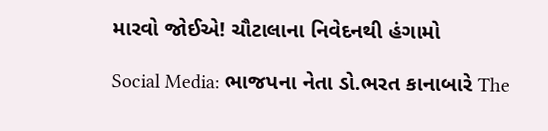મારવો જોઈએ! ચૌટાલાના નિવેદનથી હંગામો

Social Media: ભાજપના નેતા ડો.ભરત કાનાબારે The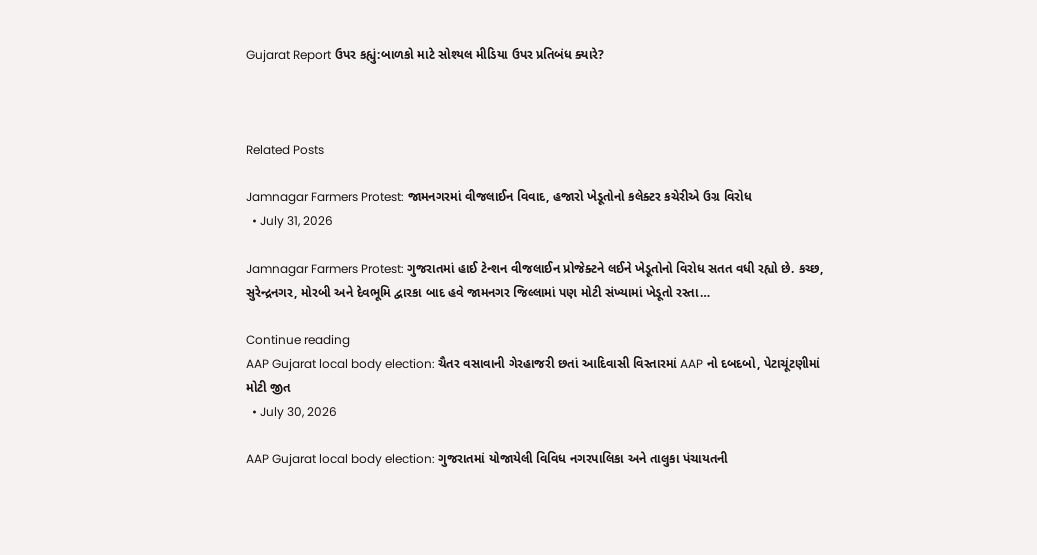Gujarat Report ઉપર કહ્યું:બાળકો માટે સોશ્યલ મીડિયા ઉપર પ્રતિબંધ ક્યારે?



Related Posts

Jamnagar Farmers Protest: જામનગરમાં વીજલાઈન વિવાદ, હજારો ખેડૂતોનો કલેક્ટર કચેરીએ ઉગ્ર વિરોધ
  • July 31, 2026

Jamnagar Farmers Protest: ગુજરાતમાં હાઈ ટેન્શન વીજલાઈન પ્રોજેક્ટને લઈને ખેડૂતોનો વિરોધ સતત વધી રહ્યો છે. કચ્છ, સુરેન્દ્રનગર, મોરબી અને દેવભૂમિ દ્વારકા બાદ હવે જામનગર જિલ્લામાં પણ મોટી સંખ્યામાં ખેડૂતો રસ્તા…

Continue reading
AAP Gujarat local body election: ચૈતર વસાવાની ગેરહાજરી છતાં આદિવાસી વિસ્તારમાં AAP નો દબદબો, પેટાચૂંટણીમાં મોટી જીત
  • July 30, 2026

AAP Gujarat local body election: ગુજરાતમાં યોજાયેલી વિવિધ નગરપાલિકા અને તાલુકા પંચાયતની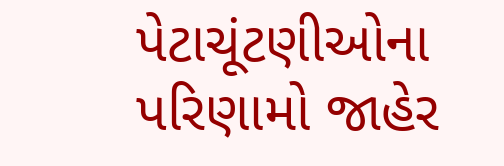પેટાચૂંટણીઓના પરિણામો જાહેર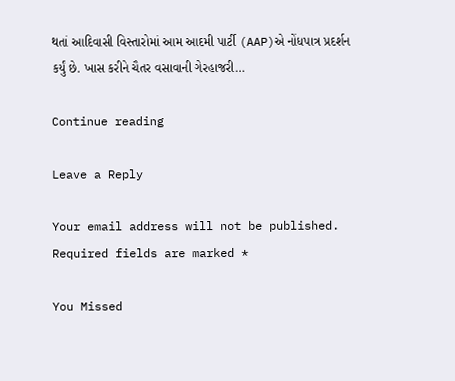થતાં આદિવાસી વિસ્તારોમાં આમ આદમી પાર્ટી (AAP)એ નોંધપાત્ર પ્રદર્શન કર્યું છે. ખાસ કરીને ચૈતર વસાવાની ગેરહાજરી…

Continue reading

Leave a Reply

Your email address will not be published. Required fields are marked *

You Missed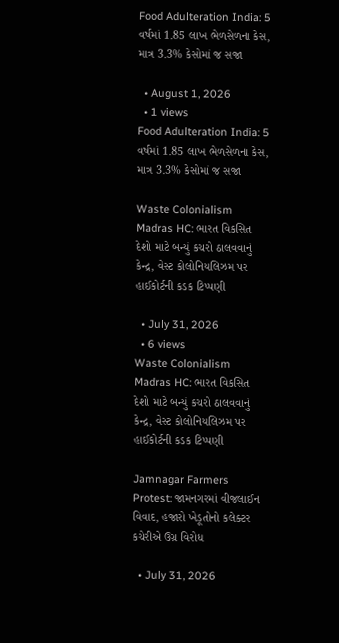Food Adulteration India: 5 વર્ષમાં 1.85 લાખ ભેળસેળના કેસ, માત્ર 3.3% કેસોમાં જ સજા

  • August 1, 2026
  • 1 views
Food Adulteration India: 5 વર્ષમાં 1.85 લાખ ભેળસેળના કેસ, માત્ર 3.3% કેસોમાં જ સજા

Waste Colonialism Madras HC: ભારત વિકસિત દેશો માટે બન્યું કચરો ઠાલવવાનું કેન્દ્ર, વેસ્ટ કોલોનિયલિઝમ પર હાઈકોર્ટની કડક ટિપ્પણી

  • July 31, 2026
  • 6 views
Waste Colonialism Madras HC: ભારત વિકસિત દેશો માટે બન્યું કચરો ઠાલવવાનું કેન્દ્ર, વેસ્ટ કોલોનિયલિઝમ પર હાઈકોર્ટની કડક ટિપ્પણી

Jamnagar Farmers Protest: જામનગરમાં વીજલાઈન વિવાદ, હજારો ખેડૂતોનો કલેક્ટર કચેરીએ ઉગ્ર વિરોધ

  • July 31, 2026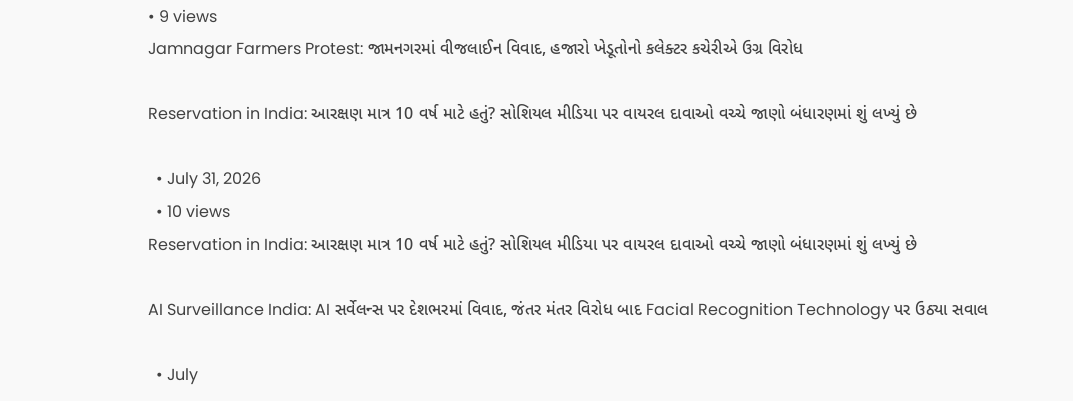• 9 views
Jamnagar Farmers Protest: જામનગરમાં વીજલાઈન વિવાદ, હજારો ખેડૂતોનો કલેક્ટર કચેરીએ ઉગ્ર વિરોધ

Reservation in India: આરક્ષણ માત્ર 10 વર્ષ માટે હતું? સોશિયલ મીડિયા પર વાયરલ દાવાઓ વચ્ચે જાણો બંધારણમાં શું લખ્યું છે

  • July 31, 2026
  • 10 views
Reservation in India: આરક્ષણ માત્ર 10 વર્ષ માટે હતું? સોશિયલ મીડિયા પર વાયરલ દાવાઓ વચ્ચે જાણો બંધારણમાં શું લખ્યું છે

AI Surveillance India: AI સર્વેલન્સ પર દેશભરમાં વિવાદ, જંતર મંતર વિરોધ બાદ Facial Recognition Technology પર ઉઠ્યા સવાલ

  • July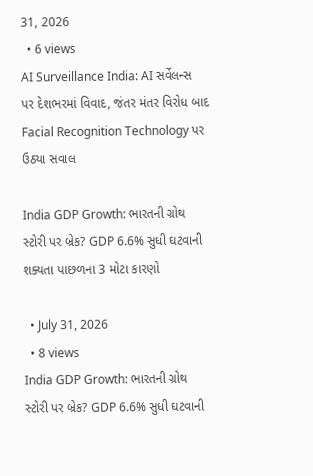31, 2026
  • 6 views
AI Surveillance India: AI સર્વેલન્સ પર દેશભરમાં વિવાદ, જંતર મંતર વિરોધ બાદ Facial Recognition Technology પર ઉઠ્યા સવાલ

India GDP Growth: ભારતની ગ્રોથ સ્ટોરી પર બ્રેક? GDP 6.6% સુધી ઘટવાની શક્યતા પાછળના 3 મોટા કારણો

  • July 31, 2026
  • 8 views
India GDP Growth: ભારતની ગ્રોથ સ્ટોરી પર બ્રેક? GDP 6.6% સુધી ઘટવાની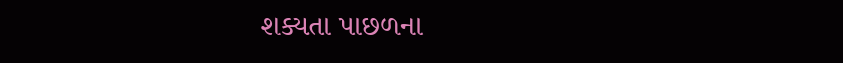શક્યતા પાછળના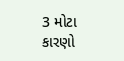3 મોટા કારણો